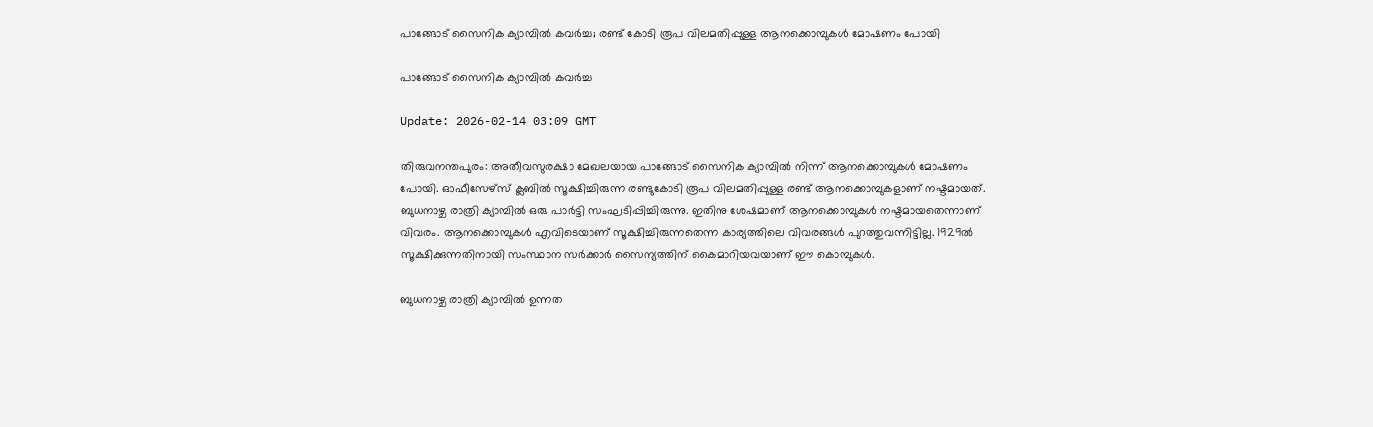പാങ്ങോട് സൈനിക ക്യാമ്പില്‍ കവര്‍ച്ച; രണ്ട് കോടി രൂപ വിലമതിപ്പുള്ള ആനക്കൊമ്പുകള്‍ മോഷണം പോയി

പാങ്ങോട് സൈനിക ക്യാമ്പില്‍ കവര്‍ച്ച

Update: 2026-02-14 03:09 GMT

തിരുവനന്തപുരം: അതീവസുരക്ഷാ മേഖലയായ പാങ്ങോട് സൈനിക ക്യാമ്പില്‍ നിന്ന് ആനക്കൊമ്പുകള്‍ മോഷണം പോയി. ഓഫീസേഴ്‌സ് ക്ലബില്‍ സൂക്ഷിച്ചിരുന്ന രണ്ടുകോടി രൂപ വിലമതിപ്പുള്ള രണ്ട് ആനക്കൊമ്പുകളാണ് നഷ്ടമായത്. ബുധനാഴ്ച രാത്രി ക്യാമ്പില്‍ ഒരു പാര്‍ട്ടി സംഘടിപ്പിച്ചിരുന്നു. ഇതിനു ശേഷമാണ് ആനക്കൊമ്പുകള്‍ നഷ്ടമായതെന്നാണ് വിവരം. ആനക്കൊമ്പുകള്‍ എവിടെയാണ് സൂക്ഷിച്ചിരുന്നതെന്ന കാര്യത്തിലെ വിവരങ്ങള്‍ പുറത്തുവന്നിട്ടില്ല. 1929ല്‍ സൂക്ഷിക്കുന്നതിനായി സംസ്ഥാന സര്‍ക്കാര്‍ സൈന്യത്തിന് കൈമാറിയവയാണ് ഈ കൊമ്പുകള്‍.

ബുധനാഴ്ച രാത്രി ക്യാമ്പില്‍ ഉന്നത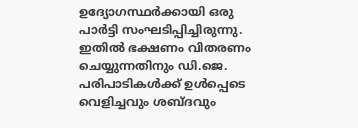ഉദ്യോഗസ്ഥര്‍ക്കായി ഒരു പാര്‍ട്ടി സംഘടിപ്പിച്ചിരുന്നു. ഇതില്‍ ഭക്ഷണം വിതരണം ചെയ്യുന്നതിനും ഡി.ജെ. പരിപാടികള്‍ക്ക് ഉള്‍പ്പെടെ വെളിച്ചവും ശബ്ദവും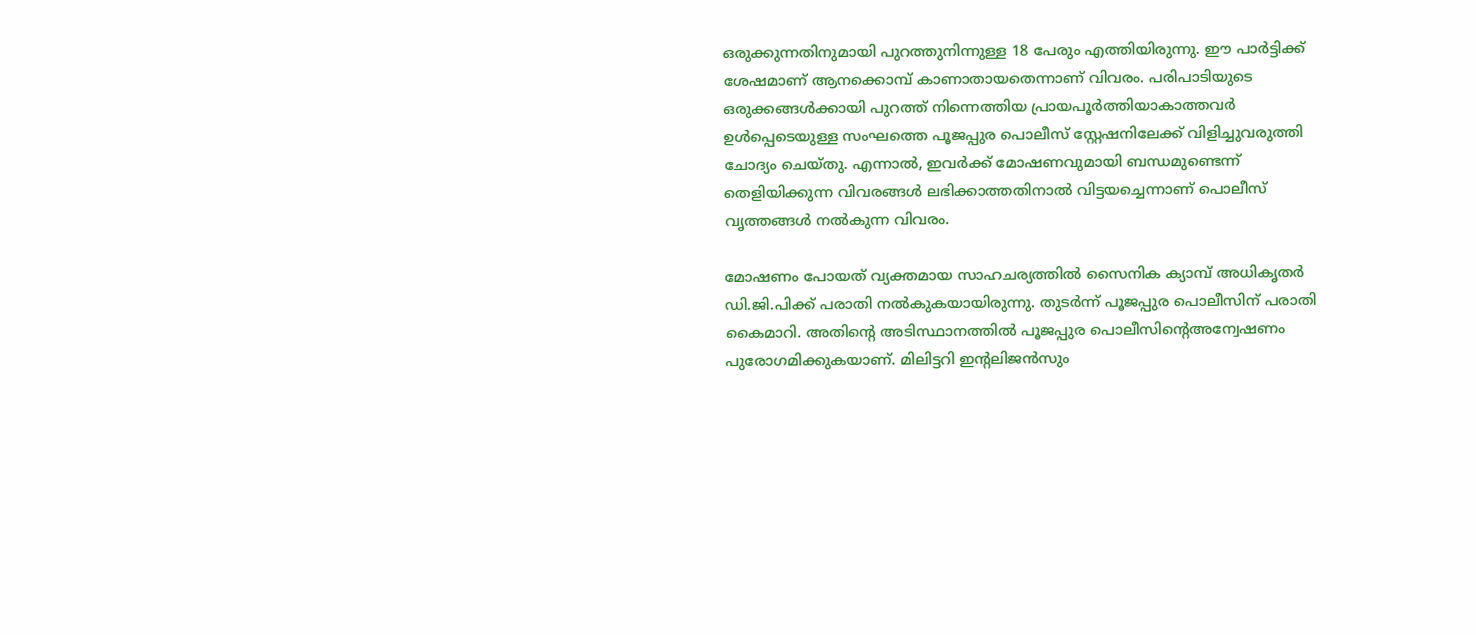ഒരുക്കുന്നതിനുമായി പുറത്തുനിന്നുള്ള 18 പേരും എത്തിയിരുന്നു. ഈ പാര്‍ട്ടിക്ക് ശേഷമാണ് ആനക്കൊമ്പ് കാണാതായതെന്നാണ് വിവരം. പരിപാടിയുടെ ഒരുക്കങ്ങള്‍ക്കായി പുറത്ത് നിന്നെത്തിയ പ്രായപൂര്‍ത്തിയാകാത്തവര്‍ ഉള്‍പ്പെടെയുള്ള സംഘത്തെ പൂജപ്പുര പൊലീസ് സ്റ്റേഷനിലേക്ക് വിളിച്ചുവരുത്തി ചോദ്യം ചെയ്തു. എന്നാല്‍, ഇവര്‍ക്ക് മോഷണവുമായി ബന്ധമുണ്ടെന്ന് തെളിയിക്കുന്ന വിവരങ്ങള്‍ ലഭിക്കാത്തതിനാല്‍ വിട്ടയച്ചെന്നാണ് പൊലീസ് വൃത്തങ്ങള്‍ നല്‍കുന്ന വിവരം.

മോഷണം പോയത് വ്യക്തമായ സാഹചര്യത്തില്‍ സൈനിക ക്യാമ്പ് അധികൃതര്‍ ഡി.ജി.പിക്ക് പരാതി നല്‍കുകയായിരുന്നു. തുടര്‍ന്ന് പൂജപ്പുര പൊലീസിന് പരാതി കൈമാറി. അതിന്റെ അടിസ്ഥാനത്തില്‍ പൂജപ്പുര പൊലീസിന്റെഅന്വേഷണം പുരോഗമിക്കുകയാണ്. മിലിട്ടറി ഇന്റലിജന്‍സും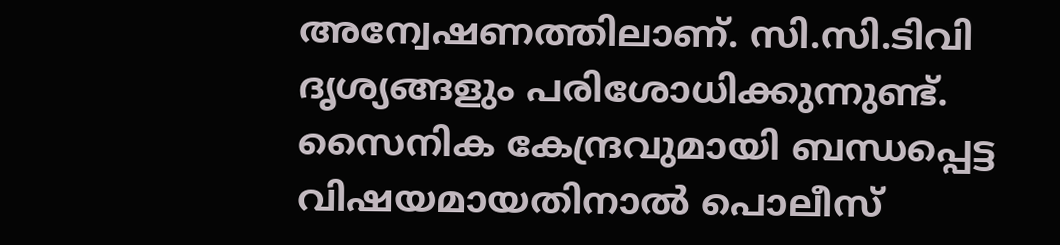അന്വേഷണത്തിലാണ്. സി.സി.ടിവി ദൃശ്യങ്ങളും പരിശോധിക്കുന്നുണ്ട്. സൈനിക കേന്ദ്രവുമായി ബന്ധപ്പെട്ട വിഷയമായതിനാല്‍ പൊലീസ്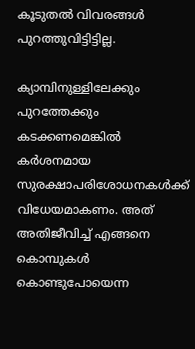കൂടുതല്‍ വിവരങ്ങള്‍ പുറത്തുവിട്ടിട്ടില്ല.

ക്യാമ്പിനുള്ളിലേക്കും പുറത്തേക്കും കടക്കണമെങ്കില്‍ കര്‍ശനമായ സുരക്ഷാപരിശോധനകള്‍ക്ക് വിധേയമാകണം. അത് അതിജീവിച്ച് എങ്ങനെ കൊമ്പുകള്‍ കൊണ്ടുപോയെന്ന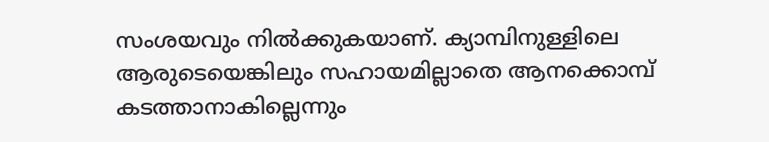സംശയവും നില്‍ക്കുകയാണ്. ക്യാമ്പിനുള്ളിലെ ആരുടെയെങ്കിലും സഹായമില്ലാതെ ആനക്കൊമ്പ് കടത്താനാകില്ലെന്നും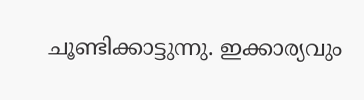ചൂണ്ടിക്കാട്ടുന്നു. ഇക്കാര്യവും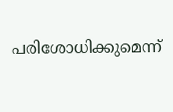പരിശോധിക്കുമെന്ന്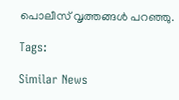പൊലീസ് വൃത്തങ്ങള്‍ പറഞ്ഞു.

Tags:

Similar News